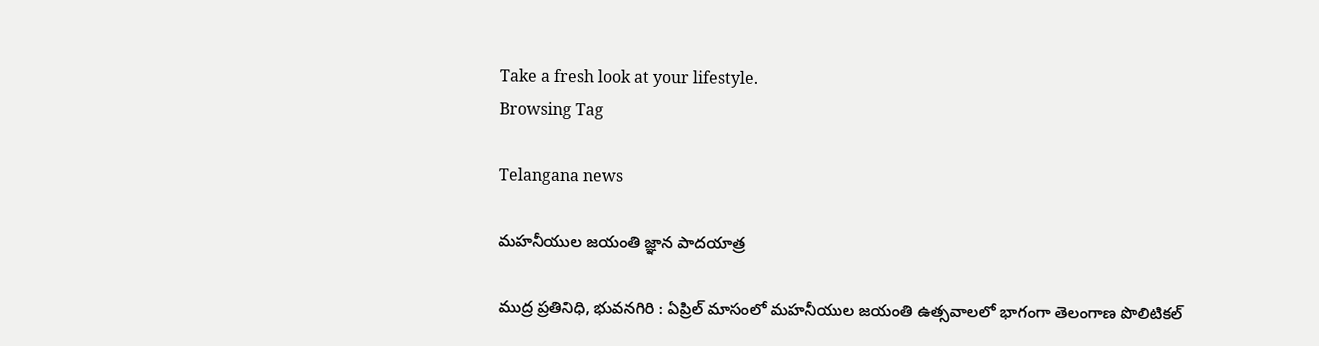Take a fresh look at your lifestyle.
Browsing Tag

Telangana news

మహనీయుల జయంతి జ్ఞాన పాదయాత్ర

ముద్ర ప్రతినిధి, భువనగిరి : ఏప్రిల్ మాసంలో మహనీయుల జయంతి ఉత్సవాలలో భాగంగా తెలంగాణ పొలిటికల్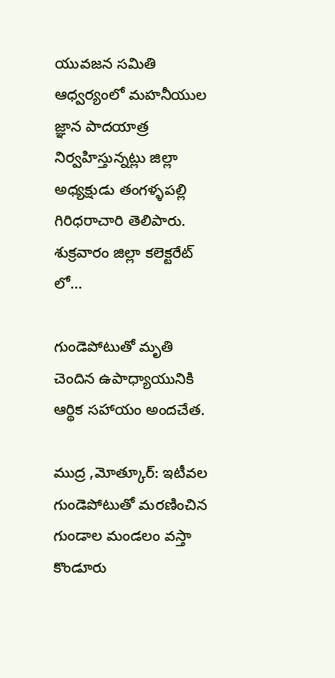యువజన సమితి ఆధ్వర్యంలో మహనీయుల జ్ఞాన పాదయాత్ర నిర్వహిస్తున్నట్లు జిల్లా అధ్యక్షుడు తంగళ్ళపల్లి గిరిధరాచారి తెలిపారు. శుక్రవారం జిల్లా కలెక్టరేట్ లో…

గుండెపోటుతో మృతి చెందిన ఉపాధ్యాయునికి ఆర్థిక సహాయం అందచేత.

ముద్ర ,మోత్కూర్: ఇటీవల గుండెపోటుతో మరణించిన గుండాల మండలం వస్తా కొండూరు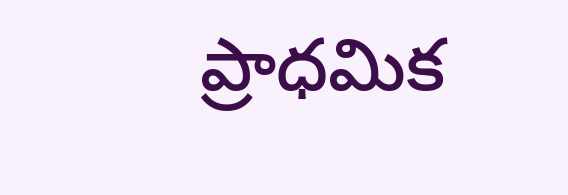ప్రాధమిక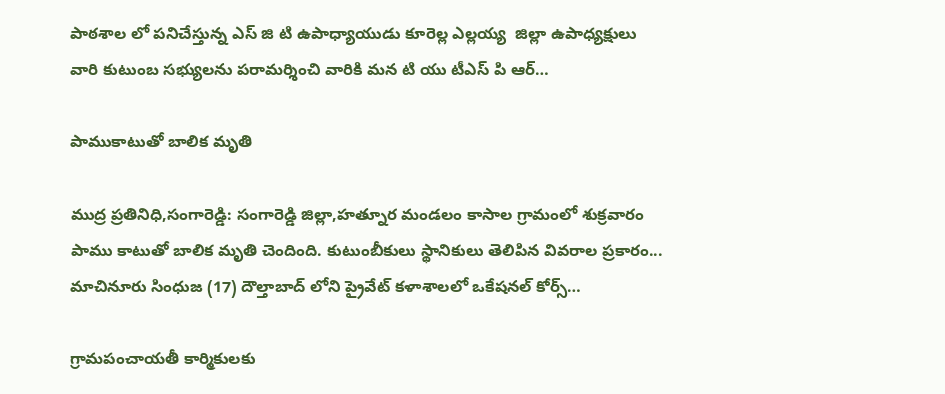పాఠశాల లో పనిచేస్తున్న ఎస్ జి టి ఉపాధ్యాయుడు కూరెల్ల ఎల్లయ్య  జిల్లా ఉపాధ్యక్షులు వారి కుటుంబ సభ్యులను పరామర్శించి వారికి మన టి యు టీఎస్ పి ఆర్…

పాముకాటుతో బాలిక మృతి

ముద్ర ప్రతినిధి,సంగారెడ్డి: సంగారెడ్డి జిల్లా,హత్నూర మండలం కాసాల గ్రామంలో శుక్రవారం పాము కాటుతో బాలిక మృతి చెందింది. కుటుంబీకులు స్థానికులు తెలిపిన వివరాల ప్రకారం... మాచినూరు సింధుజ (17) దౌల్తాబాద్ లోని ప్రైవేట్ కళాశాలలో ఒకేషనల్ కోర్స్…

గ్రామపంచాయతీ కార్మికులకు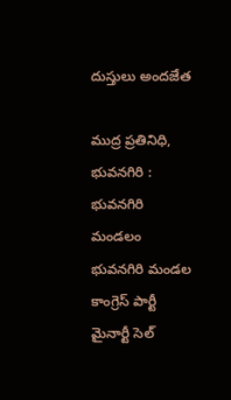దుస్తులు అందజేత

ముద్ర ప్రతినిధి, భువనగిరి : భువనగిరి మండలం భువనగిరి మండల కాంగ్రెస్ పార్టీ మైనార్టీ సెల్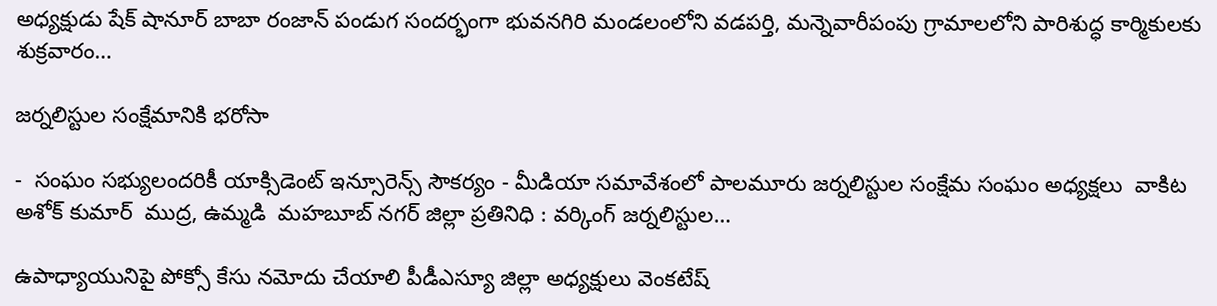అధ్యక్షుడు షేక్ షానూర్ బాబా రంజాన్ పండుగ సందర్భంగా భువనగిరి మండలంలోని వడపర్తి, మన్నెవారీపంపు గ్రామాలలోని పారిశుద్ధ కార్మికులకు శుక్రవారం…

జర్నలిస్టుల సంక్షేమానికి భరోసా

-  సంఘం సభ్యులందరికీ యాక్సిడెంట్ ఇన్సూరెన్స్ సౌకర్యం - మీడియా సమావేశంలో పాలమూరు జర్నలిస్టుల సంక్షేమ సంఘం అధ్యక్షలు  వాకిట అశోక్ కుమార్  ముద్ర, ఉమ్మడి  మహబూబ్ నగర్ జిల్లా ప్రతినిధి : వర్కింగ్ జర్నలిస్టుల…

ఉపాధ్యాయునిపై పోక్సో కేసు నమోదు చేయాలి పీడీఎస్యూ జిల్లా అధ్యక్షులు వెంకటేష్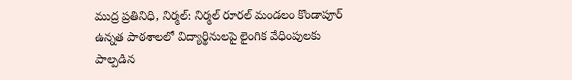ముద్ర ప్రతినిధి, నిర్మల్: నిర్మల్ రూరల్ మండలం కొండాపూర్ ఉన్నత పాఠశాలలో విద్యార్థినులపై లైంగిక వేధింపులకు పాల్పడిన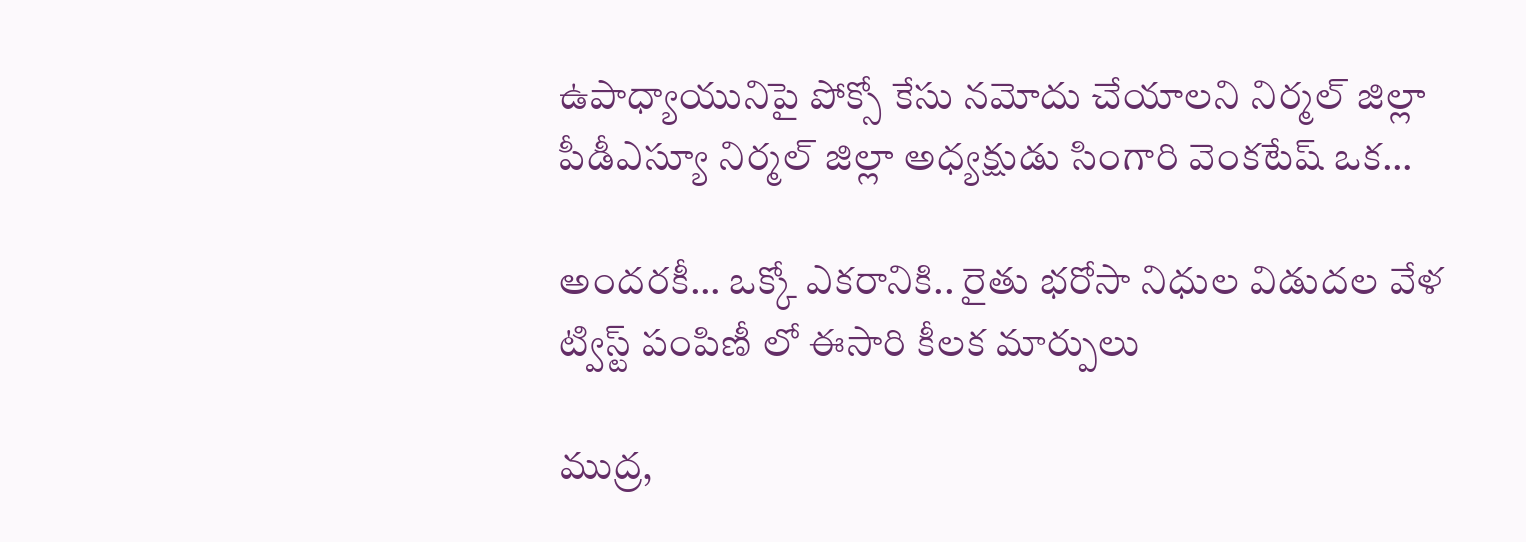ఉపాధ్యాయునిపై పోక్సో కేసు నమోదు చేయాలని నిర్మల్ జిల్లా పీడీఎస్యూ నిర్మల్ జిల్లా అధ్యక్షుడు సింగారి వెంకటేష్ ఒక…

అందరకీ… ఒక్కో ఎకరానికి.. రైతు భరోసా నిధుల విడుదల వేళ ట్విస్ట్ పంపిణీ లో ఈసారి కీలక మార్పులు

ముద్ర,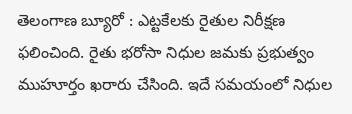తెలంగాణ బ్యూరో : ఎట్టకేలకు రైతుల నిరీక్షణ ఫలించింది. రైతు భరోసా నిధుల జమకు ప్రభుత్వం ముహూర్తం ఖరారు చేసింది. ఇదే సమయంలో నిధుల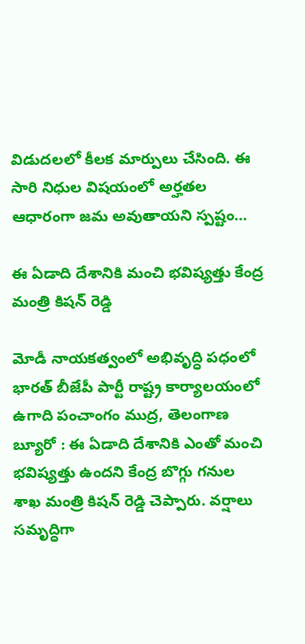విడుదలలో కీలక మార్పులు చేసింది. ఈ సారి నిధుల విషయంలో అర్హతల ఆధారంగా జమ అవుతాయని స్పష్టం…

ఈ ఏడాది దేశానికి మంచి భవిష్యత్తు కేంద్ర మంత్రి కిషన్ రెడ్డి

మోడీ నాయకత్వంలో అభివృద్ధి పధంలో భారత్ బీజేపీ పార్టీ రాష్ట్ర కార్యాలయంలో ఉగాది పంచాంగం ముద్ర, తెలంగాణ బ్యూరో : ఈ ఏడాది దేశానికి ఎంతో మంచి భవిష్యత్తు ఉందని కేంద్ర బొగ్గు గనుల శాఖ మంత్రి కిషన్ రెడ్డి చెప్పారు. వర్షాలు సమృద్ధిగా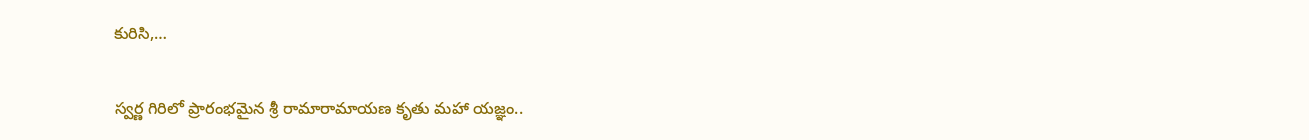కురిసి,…

స్వర్ణ గిరిలో ప్రారంభమైన శ్రీ రామారామాయణ కృతు మహా యజ్ఞం..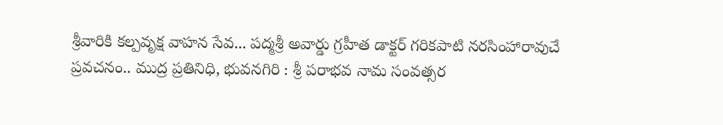శ్రీవారికి కల్పవృక్ష వాహన సేవ... పద్మశ్రీ అవార్డు గ్రహీత డాక్టర్ గరికపాటి నరసింహారావుచే ప్రవచనం.. ముద్ర ప్రతినిధి, భువనగిరి : శ్రీ పరాభవ నామ సంవత్సర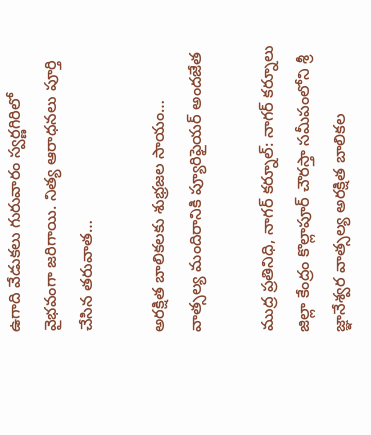ఉగాది వేడుకలు గురువారం స్వర్ణగిరిలో వైభవంగా జరిగాయి. నిత్య ఆరాధనలు పూర్తి చేసిన తరువాత…

అరక్షిత బాలికలకు శుభ్రజల సాయం… వాత్సల్య మందిరానికి ప్యూరిఫైయర్ అందజేత

ముద్ర ప్రతినిధి, నాగర్ కర్నూల్: నాగర్ కర్నూలు జిల్లా కేంద్రం కొల్లాపూర్ చౌరస్తా సమీపంలోని శ్రీ జ్ఞానేశ్వర వాత్సల్య అరక్షిత బాలికల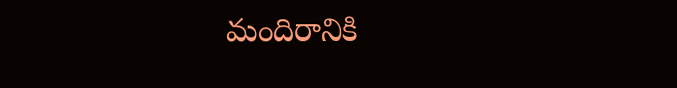మందిరానికి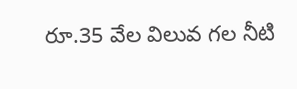రూ.35 వేల విలువ గల నీటి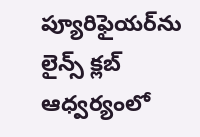ప్యూరిఫైయర్‌ను లైన్స్ క్లబ్ ఆధ్వర్యంలో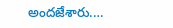అందజేశారు.…